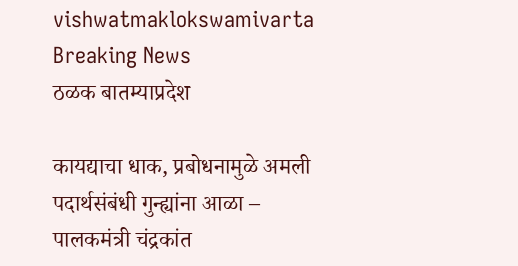vishwatmaklokswamivarta
Breaking News
ठळक बातम्याप्रदेश

कायद्याचा धाक, प्रबोधनामुळे अमली पदार्थसंबंधी गुन्ह्यांना आळा – पालकमंत्री चंद्रकांत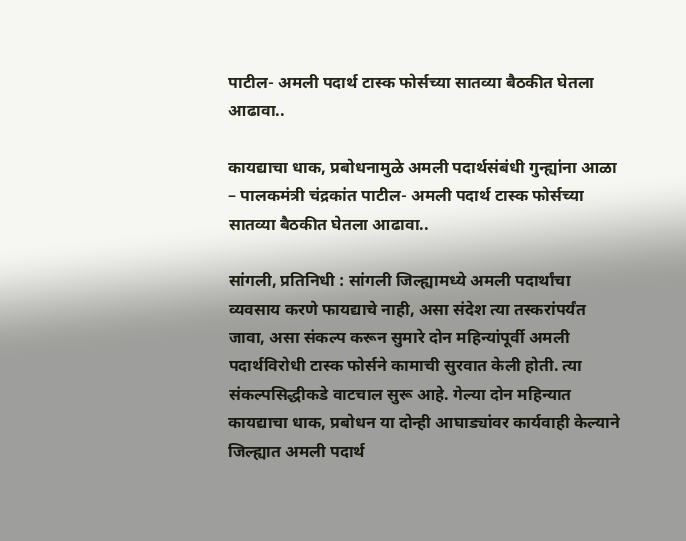पाटील- अमली पदार्थ टास्क फोर्सच्या सातव्या बैठकीत घेतला आढावा..

कायद्याचा धाक, प्रबोधनामुळे अमली पदार्थसंबंधी गुन्ह्यांना आळा – पालकमंत्री चंद्रकांत पाटील- अमली पदार्थ टास्क फोर्सच्या सातव्या बैठकीत घेतला आढावा..

सांगली, प्रतिनिधी : सांगली जिल्ह्यामध्ये अमली पदार्थांचा व्यवसाय करणे फायद्याचे नाही, असा संदेश त्या तस्करांपर्यंत जावा, असा संकल्प करून सुमारे दोन महिन्यांपूर्वी अमली पदार्थविरोधी टास्क फोर्सने कामाची सुरवात केली होती. त्या संकल्पसिद्धीकडे वाटचाल सुरू आहे. गेल्या दोन महिन्यात कायद्याचा धाक, प्रबोधन या दोन्ही आघाड्यांवर कार्यवाही केल्याने जिल्ह्यात अमली पदार्थ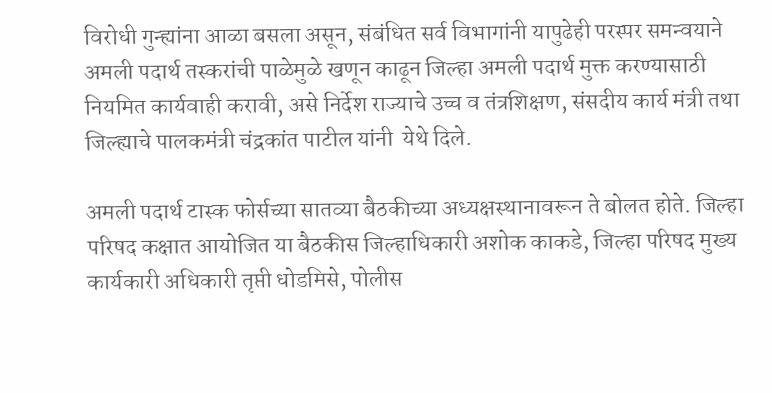विरोधी गुन्ह्यांना आळा बसला असून, संबंधित सर्व विभागांनी यापुढेही परस्पर समन्वयाने अमली पदार्थ तस्करांची पाळेमुळे खणून काढून जिल्हा अमली पदार्थ मुक्त करण्यासाठी नियमित कार्यवाही करावी, असे निर्देश राज्याचे उच्च व तंत्रशिक्षण, संसदीय कार्य मंत्री तथा जिल्ह्याचे पालकमंत्री चंद्रकांत पाटील यांनी  येथे दिले.

अमली पदार्थ टास्क फोर्सच्या सातव्या बैठकीच्या अध्यक्षस्थानावरून ते बोलत होते. जिल्हा परिषद कक्षात आयोजित या बैठकीस जिल्हाधिकारी अशोक काकडे, जिल्हा परिषद मुख्य कार्यकारी अधिकारी तृप्ती धोडमिसे, पोलीस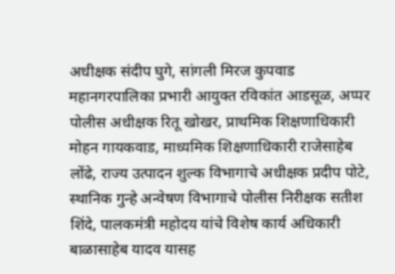अधीक्षक संदीप घुगे, सांगली मिरज कुपवाड महानगरपालिका प्रभारी आयुक्त रविकांत आडसूळ, अप्पर पोलीस अधीक्षक रितू खोखर, प्राथमिक शिक्षणाधिकारी मोहन गायकवाड, माध्यमिक शिक्षणाधिकारी राजेसाहेब लोंढे, राज्य उत्पादन शुल्क विभागाचे अधीक्षक प्रदीप पोटे, स्थानिक गुन्हे अन्वेषण विभागाचे पोलीस निरीक्षक सतीश शिंदे, पालकमंत्री महोदय यांचे विशेष कार्य अधिकारी बाळासाहेब यादव यासह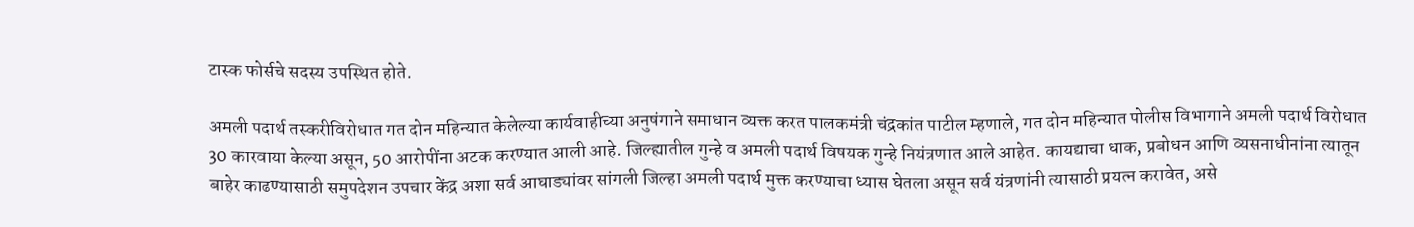टास्क फोर्सचे सदस्य उपस्थित होते.

अमली पदार्थ तस्करीविरोधात गत दोन महिन्यात केलेल्या कार्यवाहीच्या अनुषंगाने समाधान व्यक्त करत पालकमंत्री चंद्रकांत पाटील म्हणाले, गत दोन महिन्यात पोलीस विभागाने अमली पदार्थ विरोधात 30 कारवाया केल्या असून, 50 आरोपींना अटक करण्यात आली आहे. जिल्ह्यातील गुन्हे व अमली पदार्थ विषयक गुन्हे नियंत्रणात आले आहेत. कायद्याचा धाक, प्रबोधन आणि व्यसनाधीनांना त्यातून बाहेर काढण्यासाठी समुपदेशन उपचार केंद्र अशा सर्व आघाड्यांवर सांगली जिल्हा अमली पदार्थ मुक्त करण्याचा ध्यास घेतला असून सर्व यंत्रणांनी त्यासाठी प्रयत्न करावेत, असे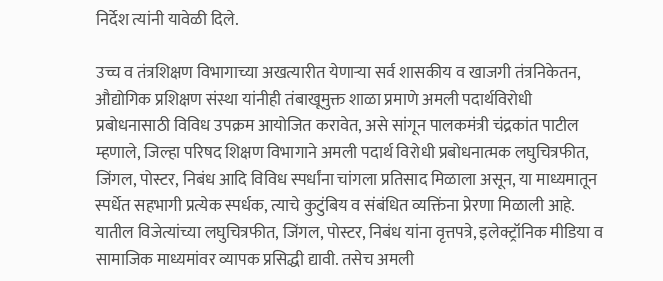निर्देश त्यांनी यावेळी दिले.

उच्च व तंत्रशिक्षण विभागाच्या अखत्यारीत येणाऱ्या सर्व शासकीय व खाजगी तंत्रनिकेतन, औद्योगिक प्रशिक्षण संस्था यांनीही तंबाखूमुक्त शाळा प्रमाणे अमली पदार्थविरोधी प्रबोधनासाठी विविध उपक्रम आयोजित करावेत, असे सांगून पालकमंत्री चंद्रकांत पाटील म्हणाले, जिल्हा परिषद शिक्षण विभागाने अमली पदार्थ विरोधी प्रबोधनात्मक लघुचित्रफीत, जिंगल, पोस्टर, निबंध आदि विविध स्पर्धांना चांगला प्रतिसाद मिळाला असून, या माध्यमातून स्पर्धेत सहभागी प्रत्येक स्पर्धक, त्याचे कुटुंबिय व संबंधित व्यक्तिंना प्रेरणा मिळाली आहे. यातील विजेत्यांच्या लघुचित्रफीत, जिंगल, पोस्टर, निबंध यांना वृत्तपत्रे, इलेक्ट्रॉनिक मीडिया व सामाजिक माध्यमांवर व्यापक प्रसिद्धी द्यावी. तसेच अमली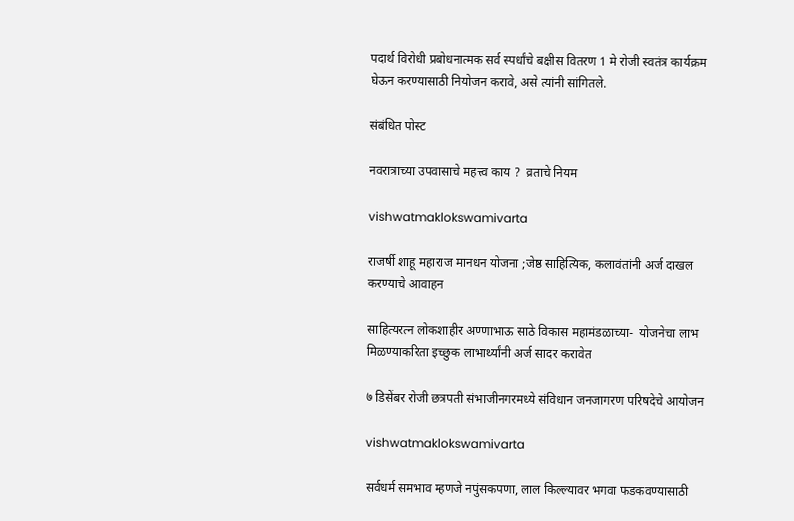पदार्थ विरोधी प्रबोधनात्मक सर्व स्पर्धांचे बक्षीस वितरण 1 मे रोजी स्वतंत्र कार्यक्रम घेऊन करण्यासाठी नियोजन करावे, असे त्यांनी सांगितले.

संबंधित पोस्ट

नवरात्राच्या उपवासाचे महत्त्व काय ?  व्रताचे नियम

vishwatmaklokswamivarta

राजर्षी शाहू महाराज मानधन योजना ;जेष्ठ साहित्यिक, कलावंतांनी अर्ज दाखल करण्याचे आवाहन

साहित्यरत्न लोकशाहीर अण्णाभाऊ साठे विकास महामंडळाच्या-  योजनेचा लाभ मिळण्याकरिता इच्छुक लाभार्थ्यांनी अर्ज सादर करावेत

७ डिसेंबर रोजी छत्रपती संभाजीनगरमध्ये संविधान जनजागरण परिषदेचे आयोजन

vishwatmaklokswamivarta

सर्वधर्म समभाव म्हणजे नपुंसकपणा, लाल किल्ल्यावर भगवा फडकवण्यासाठी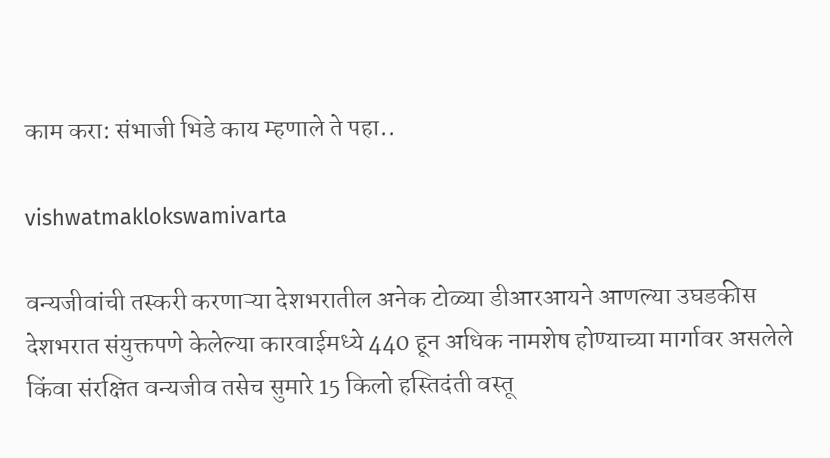काम करा: संभाजी भिडे काय म्हणाले ते पहा..

vishwatmaklokswamivarta

वन्यजीवांची तस्करी करणाऱ्या देशभरातील अनेक टोळ्या डीआरआयने आणल्या उघडकीस देशभरात संयुक्तपणे केलेल्या कारवाईमध्ये 440 हून अधिक नामशेष होण्याच्या मार्गावर असलेले किंवा संरक्षित वन्यजीव तसेच सुमारे 15 किलो हस्तिदंती वस्तू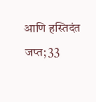आणि हस्तिदंत जप्त; 33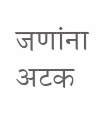जणांना अटक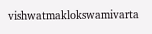vishwatmaklokswamivarta